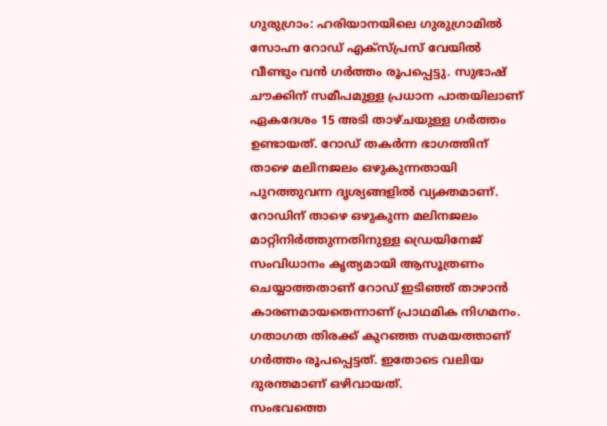ഗുരുഗ്രാം: ഹരിയാനയിലെ ഗുരുഗ്രാമിൽ സോഹ്ന റോഡ് എക്സ്പ്രസ് വേയിൽ വീണ്ടും വൻ ഗർത്തം രൂപപ്പെട്ടു. സുഭാഷ് ചൗക്കിന് സമീപമുള്ള പ്രധാന പാതയിലാണ് ഏകദേശം 15 അടി താഴ്ചയുള്ള ഗർത്തം ഉണ്ടായത്. റോഡ് തകർന്ന ഭാഗത്തിന് താഴെ മലിനജലം ഒഴുകുന്നതായി പുറത്തുവന്ന ദൃശ്യങ്ങളിൽ വ്യക്തമാണ്.
റോഡിന് താഴെ ഒഴുകുന്ന മലിനജലം മാറ്റിനിർത്തുന്നതിനുള്ള ഡ്രെയിനേജ് സംവിധാനം കൃത്യമായി ആസൂത്രണം ചെയ്യാത്തതാണ് റോഡ് ഇടിഞ്ഞ് താഴാൻ കാരണമായതെന്നാണ് പ്രാഥമിക നിഗമനം. ഗതാഗത തിരക്ക് കുറഞ്ഞ സമയത്താണ് ഗർത്തം രൂപപ്പെട്ടത്. ഇതോടെ വലിയ ദുരന്തമാണ് ഒഴിവായത്.
സംഭവത്തെ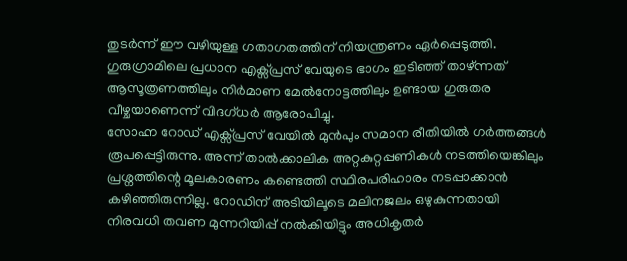തുടർന്ന് ഈ വഴിയുള്ള ഗതാഗതത്തിന് നിയന്ത്രണം ഏർപ്പെടുത്തി. ഗുരുഗ്രാമിലെ പ്രധാന എക്സ്പ്രസ് വേയുടെ ഭാഗം ഇടിഞ്ഞ് താഴ്ന്നത് ആസൂത്രണത്തിലും നിർമാണ മേൽനോട്ടത്തിലും ഉണ്ടായ ഗുരുതര വീഴ്ചയാണെന്ന് വിദഗ്ധർ ആരോപിച്ചു.
സോഹ്ന റോഡ് എക്സ്പ്രസ് വേയിൽ മുൻപും സമാന രീതിയിൽ ഗർത്തങ്ങൾ രൂപപ്പെട്ടിരുന്നു. അന്ന് താൽക്കാലിക അറ്റകുറ്റപ്പണികൾ നടത്തിയെങ്കിലും പ്രശ്നത്തിന്റെ മൂലകാരണം കണ്ടെത്തി സ്ഥിരപരിഹാരം നടപ്പാക്കാൻ കഴിഞ്ഞിരുന്നില്ല. റോഡിന് അടിയിലൂടെ മലിനജലം ഒഴുകുന്നതായി നിരവധി തവണ മുന്നറിയിപ്പ് നൽകിയിട്ടും അധികൃതർ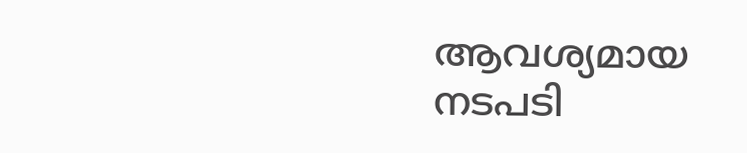ആവശ്യമായ നടപടി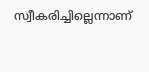സ്വീകരിച്ചില്ലെന്നാണ്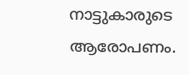നാട്ടുകാരുടെ ആരോപണം.